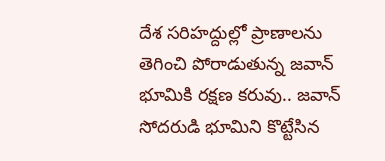దేశ సరిహద్దుల్లో ప్రాణాలను తెగించి పోరాడుతున్న జవాన్ భూమికి రక్షణ కరువు.. జవాన్ సోదరుడి భూమిని కొట్టేసిన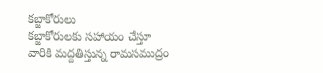కబ్జాకోరులు
కబ్జాకోరులకు సహాయం చేస్తూ వారికి మద్దతిస్తున్న రామసముద్రం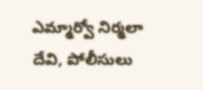ఎమ్మార్వో నిర్మలా దేవి, పోలీసులు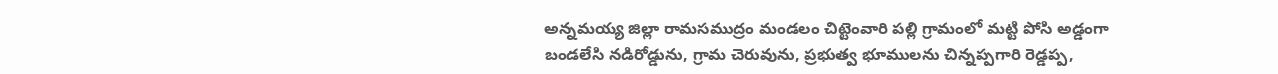అన్నమయ్య జిల్లా రామసముద్రం మండలం చిట్టెంవారి పల్లి గ్రామంలో మట్టి పోసి అడ్డంగా బండలేసి నడిరోడ్డును, గ్రామ చెరువును, ప్రభుత్వ భూములను చిన్నప్పగారి రెడ్డప్ప,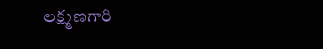లక్ష్మణగారి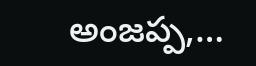అంజప్ప,…